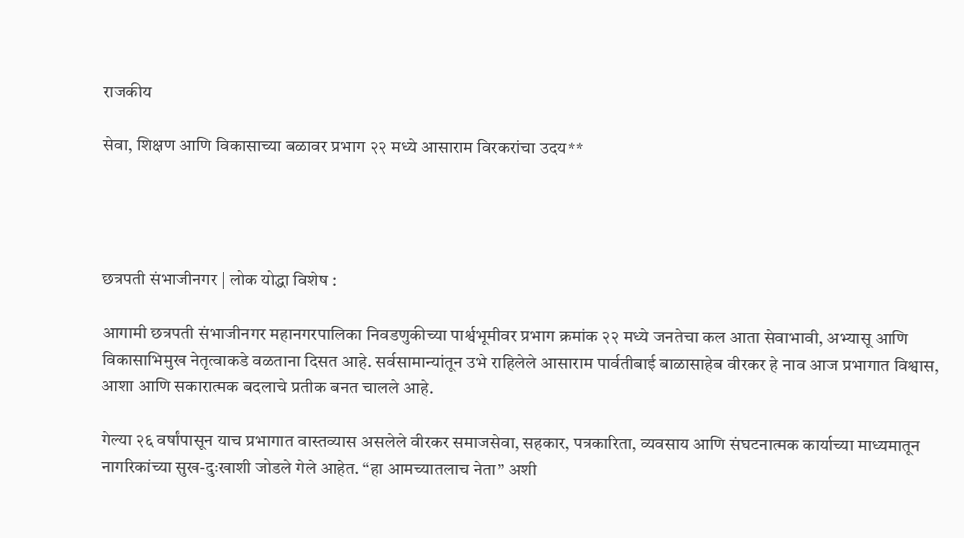राजकीय

सेवा, शिक्षण आणि विकासाच्या बळावर प्रभाग २२ मध्ये आसाराम विरकरांचा उदय**




छत्रपती संभाजीनगर | लोक योद्धा विशेष :

आगामी छत्रपती संभाजीनगर महानगरपालिका निवडणुकीच्या पार्श्वभूमीवर प्रभाग क्रमांक २२ मध्ये जनतेचा कल आता सेवाभावी, अभ्यासू आणि विकासाभिमुख नेतृत्वाकडे वळताना दिसत आहे. सर्वसामान्यांतून उभे राहिलेले आसाराम पार्वतीबाई बाळासाहेब वीरकर हे नाव आज प्रभागात विश्वास, आशा आणि सकारात्मक बदलाचे प्रतीक बनत चालले आहे.

गेल्या २६ वर्षांपासून याच प्रभागात वास्तव्यास असलेले वीरकर समाजसेवा, सहकार, पत्रकारिता, व्यवसाय आणि संघटनात्मक कार्याच्या माध्यमातून नागरिकांच्या सुख-दुःखाशी जोडले गेले आहेत. “हा आमच्यातलाच नेता” अशी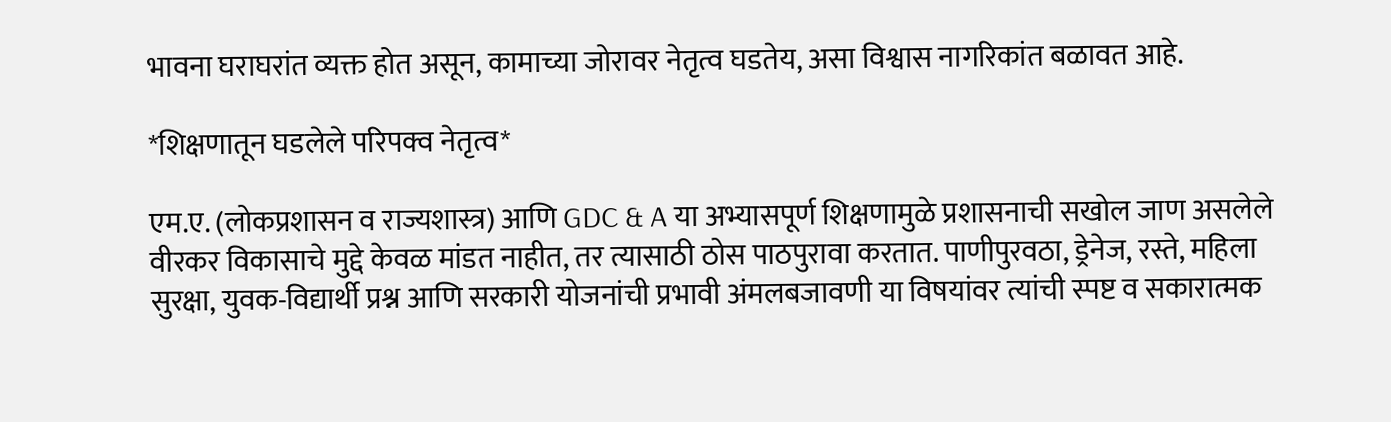भावना घराघरांत व्यक्त होत असून, कामाच्या जोरावर नेतृत्व घडतेय, असा विश्वास नागरिकांत बळावत आहे.

*शिक्षणातून घडलेले परिपक्व नेतृत्व*

एम.ए. (लोकप्रशासन व राज्यशास्त्र) आणि GDC & A या अभ्यासपूर्ण शिक्षणामुळे प्रशासनाची सखोल जाण असलेले वीरकर विकासाचे मुद्दे केवळ मांडत नाहीत, तर त्यासाठी ठोस पाठपुरावा करतात. पाणीपुरवठा, ड्रेनेज, रस्ते, महिला सुरक्षा, युवक-विद्यार्थी प्रश्न आणि सरकारी योजनांची प्रभावी अंमलबजावणी या विषयांवर त्यांची स्पष्ट व सकारात्मक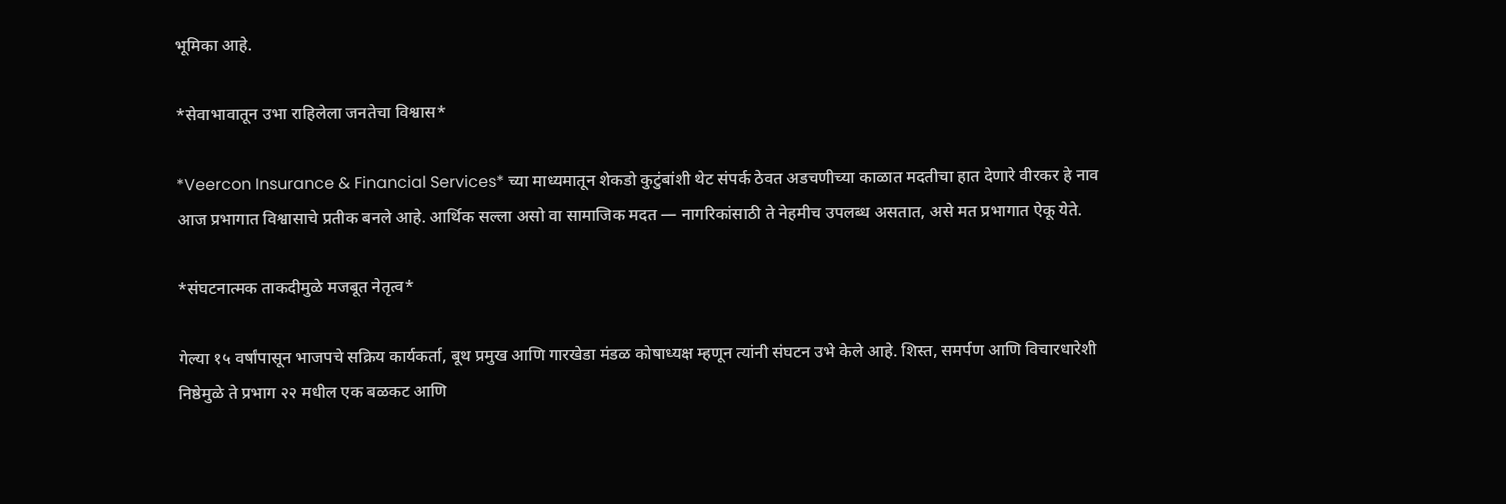भूमिका आहे.

*सेवाभावातून उभा राहिलेला जनतेचा विश्वास*

*Veercon Insurance & Financial Services* च्या माध्यमातून शेकडो कुटुंबांशी थेट संपर्क ठेवत अडचणीच्या काळात मदतीचा हात देणारे वीरकर हे नाव आज प्रभागात विश्वासाचे प्रतीक बनले आहे. आर्थिक सल्ला असो वा सामाजिक मदत — नागरिकांसाठी ते नेहमीच उपलब्ध असतात, असे मत प्रभागात ऐकू येते.

*संघटनात्मक ताकदीमुळे मजबूत नेतृत्व*

गेल्या १५ वर्षांपासून भाजपचे सक्रिय कार्यकर्ता, बूथ प्रमुख आणि गारखेडा मंडळ कोषाध्यक्ष म्हणून त्यांनी संघटन उभे केले आहे. शिस्त, समर्पण आणि विचारधारेशी निष्ठेमुळे ते प्रभाग २२ मधील एक बळकट आणि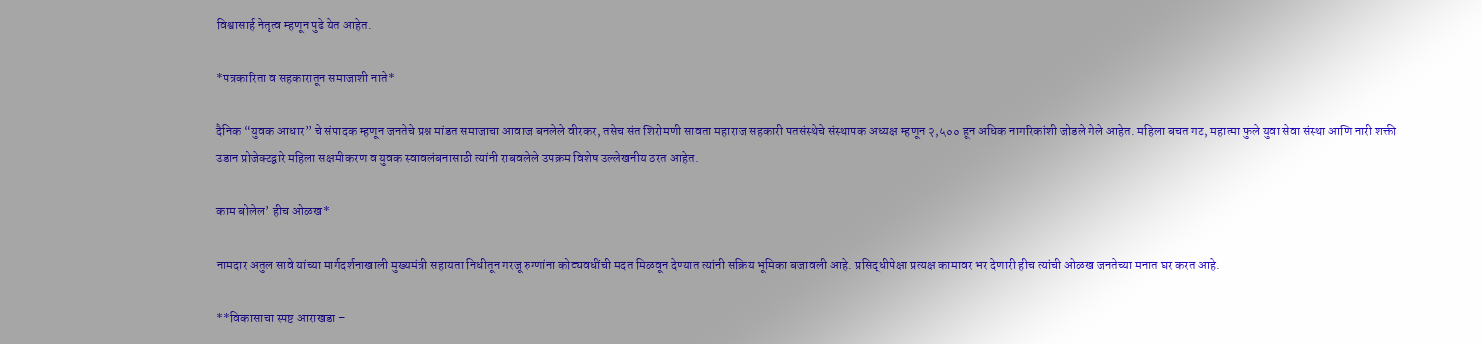विश्वासार्ह नेतृत्व म्हणून पुढे येत आहेत.

*पत्रकारिता व सहकारातून समाजाशी नाते*

दैनिक “युवक आधार” चे संपादक म्हणून जनतेचे प्रश्न मांडत समाजाचा आवाज बनलेले वीरकर, तसेच संत शिरोमणी सावता महाराज सहकारी पतसंस्थेचे संस्थापक अध्यक्ष म्हणून २,५०० हून अधिक नागरिकांशी जोडले गेले आहेत. महिला बचत गट, महात्मा फुले युवा सेवा संस्था आणि नारी शक्ती उडान प्रोजेक्टद्वारे महिला सक्षमीकरण व युवक स्वावलंबनासाठी त्यांनी राबवलेले उपक्रम विशेष उल्लेखनीय ठरत आहेत.

काम बोलेल’ हीच ओळख*

नामदार अतुल सावे यांच्या मार्गदर्शनाखाली मुख्यमंत्री सहायता निधीतून गरजू रुग्णांना कोट्यवधींची मदत मिळवून देण्यात त्यांनी सक्रिय भूमिका बजावली आहे. प्रसिद्धीपेक्षा प्रत्यक्ष कामावर भर देणारी हीच त्यांची ओळख जनतेच्या मनात घर करत आहे.

**विकासाचा स्पष्ट आराखडा –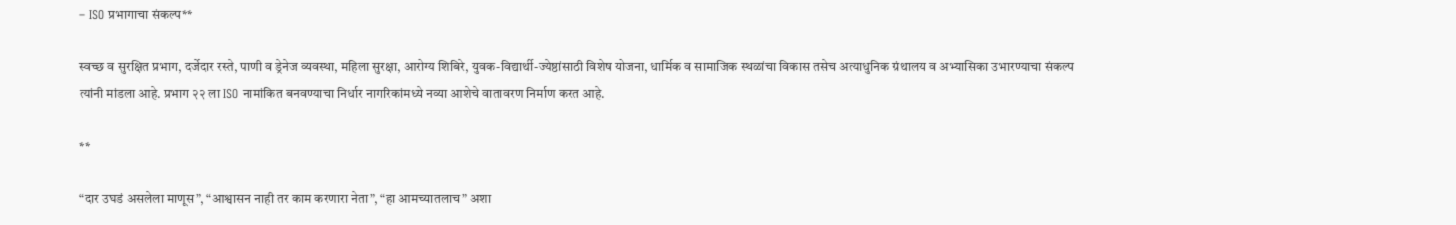– ISO प्रभागाचा संकल्प**

स्वच्छ व सुरक्षित प्रभाग, दर्जेदार रस्ते, पाणी व ड्रेनेज व्यवस्था, महिला सुरक्षा, आरोग्य शिबिरे, युवक-विद्यार्थी-ज्येष्ठांसाठी विशेष योजना, धार्मिक व सामाजिक स्थळांचा विकास तसेच अत्याधुनिक ग्रंथालय व अभ्यासिका उभारण्याचा संकल्प त्यांनी मांडला आहे. प्रभाग २२ ला ISO नामांकित बनवण्याचा निर्धार नागरिकांमध्ये नव्या आशेचे वातावरण निर्माण करत आहे.

**

“दार उघडं असलेला माणूस”, “आश्वासन नाही तर काम करणारा नेता”, “हा आमच्यातलाच” अशा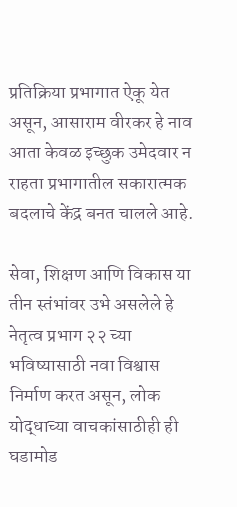प्रतिक्रिया प्रभागात ऐकू येत असून, आसाराम वीरकर हे नाव आता केवळ इच्छुक उमेदवार न राहता प्रभागातील सकारात्मक बदलाचे केंद्र बनत चालले आहे.

सेवा, शिक्षण आणि विकास या तीन स्तंभांवर उभे असलेले हे नेतृत्व प्रभाग २२ च्या भविष्यासाठी नवा विश्वास निर्माण करत असून, लोक योद्धाच्या वाचकांसाठीही ही घडामोड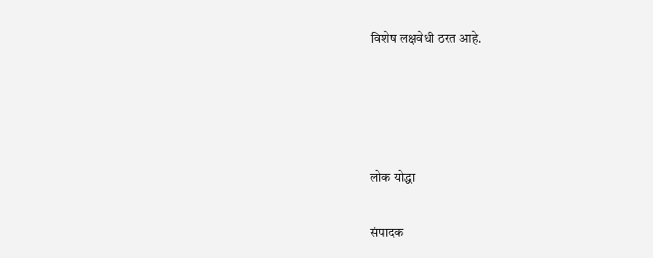विशेष लक्षवेधी ठरत आहे.




लोक योद्धा

संपादक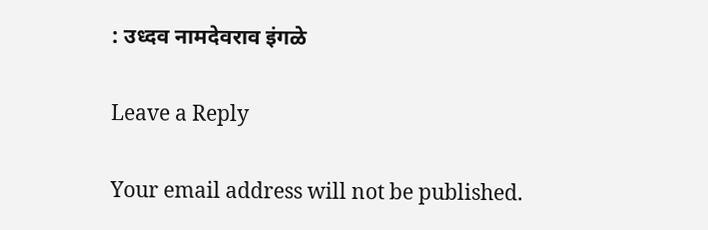: उध्दव नामदेवराव इंगळे

Leave a Reply

Your email address will not be published.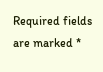Required fields are marked *